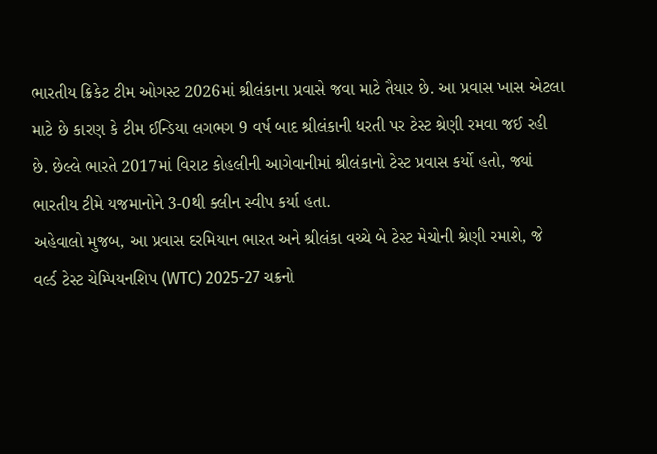ભારતીય ક્રિકેટ ટીમ ઓગસ્ટ 2026માં શ્રીલંકાના પ્રવાસે જવા માટે તૈયાર છે. આ પ્રવાસ ખાસ એટલા માટે છે કારણ કે ટીમ ઈન્ડિયા લગભગ 9 વર્ષ બાદ શ્રીલંકાની ધરતી પર ટેસ્ટ શ્રેણી રમવા જઈ રહી છે. છેલ્લે ભારતે 2017માં વિરાટ કોહલીની આગેવાનીમાં શ્રીલંકાનો ટેસ્ટ પ્રવાસ કર્યો હતો, જ્યાં ભારતીય ટીમે યજમાનોને 3-0થી ક્લીન સ્વીપ કર્યા હતા.
અહેવાલો મુજબ, આ પ્રવાસ દરમિયાન ભારત અને શ્રીલંકા વચ્ચે બે ટેસ્ટ મેચોની શ્રેણી રમાશે, જે વર્લ્ડ ટેસ્ટ ચેમ્પિયનશિપ (WTC) 2025-27 ચક્રનો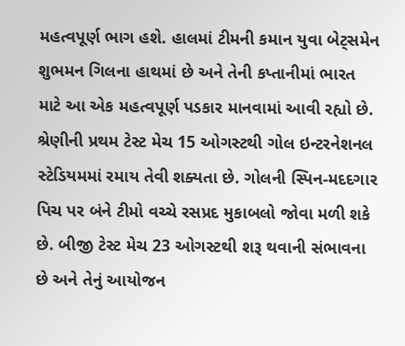મહત્વપૂર્ણ ભાગ હશે. હાલમાં ટીમની કમાન યુવા બેટ્સમેન શુભમન ગિલના હાથમાં છે અને તેની કપ્તાનીમાં ભારત માટે આ એક મહત્વપૂર્ણ પડકાર માનવામાં આવી રહ્યો છે.
શ્રેણીની પ્રથમ ટેસ્ટ મેચ 15 ઓગસ્ટથી ગોલ ઇન્ટરનેશનલ સ્ટેડિયમમાં રમાય તેવી શક્યતા છે. ગોલની સ્પિન-મદદગાર પિચ પર બંને ટીમો વચ્ચે રસપ્રદ મુકાબલો જોવા મળી શકે છે. બીજી ટેસ્ટ મેચ 23 ઓગસ્ટથી શરૂ થવાની સંભાવના છે અને તેનું આયોજન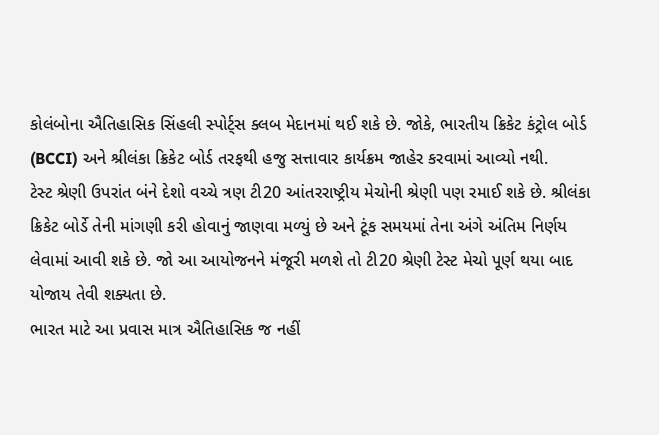કોલંબોના ઐતિહાસિક સિંહલી સ્પોર્ટ્સ ક્લબ મેદાનમાં થઈ શકે છે. જોકે, ભારતીય ક્રિકેટ કંટ્રોલ બોર્ડ (BCCI) અને શ્રીલંકા ક્રિકેટ બોર્ડ તરફથી હજુ સત્તાવાર કાર્યક્રમ જાહેર કરવામાં આવ્યો નથી.
ટેસ્ટ શ્રેણી ઉપરાંત બંને દેશો વચ્ચે ત્રણ ટી20 આંતરરાષ્ટ્રીય મેચોની શ્રેણી પણ રમાઈ શકે છે. શ્રીલંકા ક્રિકેટ બોર્ડે તેની માંગણી કરી હોવાનું જાણવા મળ્યું છે અને ટૂંક સમયમાં તેના અંગે અંતિમ નિર્ણય લેવામાં આવી શકે છે. જો આ આયોજનને મંજૂરી મળશે તો ટી20 શ્રેણી ટેસ્ટ મેચો પૂર્ણ થયા બાદ યોજાય તેવી શક્યતા છે.
ભારત માટે આ પ્રવાસ માત્ર ઐતિહાસિક જ નહીં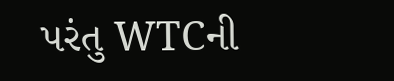પરંતુ WTCની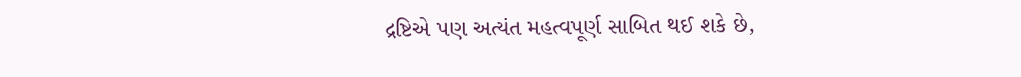દ્રષ્ટિએ પણ અત્યંત મહત્વપૂર્ણ સાબિત થઈ શકે છે,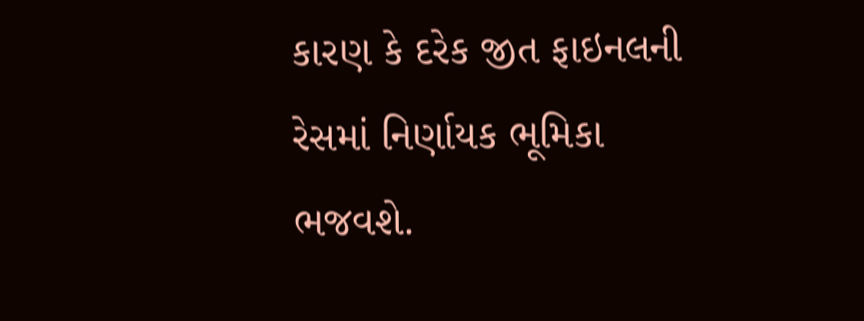કારણ કે દરેક જીત ફાઇનલની રેસમાં નિર્ણાયક ભૂમિકા ભજવશે.